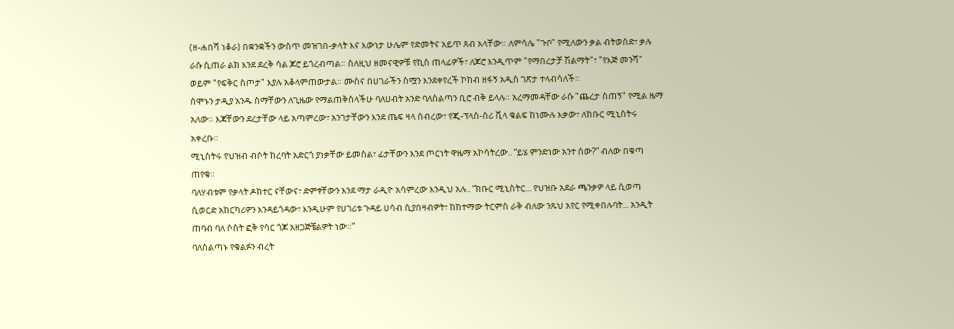(ዘ-ሐበሻ ነቆራ) በቋንቋችን ውስጥ መዝገበ-ቃላት እና እውነታ ሁሌም የድመትና አይጥ ጸብ አላቸው። ለምሳሌ "ጉቦ" የሚለውን ቃል ብትወስድ፣ ቃሉ ራሱ ሲጠራ ልክ እንደ ደረቅ ሳል ጆሮ ይጎረብጣል። ስለዚህ ዘመናዊዎቹ የኪስ ጠላፊዎች፣ ለጆሮ እንዲጥም "የማበረታቻ ሽልማት"፣ "የእጅ መንሻ" ወይም "የፍቅር ስጦታ" እያሉ አቆላምጠውታል። ሙስና በሀገራችን ስሟን እንደቀየረች ኮከብ ዘፋኝ አዲስ ገጽታ ተላብሳለች።
ሰሞኑን ታዲያ አንዱ ስማቸውን ለጊዜው የማልጠቅስላችሁ ባለሀብት አንድ ባለስልጣን ቢሮ ብቅ ይላሉ። አረማመዳቸው ራሱ "ጨረታ ስጠኝ" የሚል ዜማ አለው። እጃቸውን ደረታቸው ላይ አጣምረው፣ አንገታቸውን እንደ ጤፍ ዛላ ሰብረው፣ የጂ-ፕላስ-ስሪ ቪላ ቁልፍ ከነሙሉ እቃው፣ ለክቡር ሚኒስትሩ አቀረቡ።
ሚኒስትሩ የህዝብ ብሶት ከረባት አድርጎ ያነቃቸው ይመስል፣ ፊታቸውን እንደ ጦርነት ዋዜማ አኮሳትረው.. “ይሄ ምንድነው አንተ ሰው?” ብለው በቁጣ ጠየቁ።
ባለሃብቱም የቃላት ዶክተር ናቸውና፣ ድምፃቸውን እንደ ማታ ራዲዮ አሳምረው እንዲህ አሉ.. “ክቡር ሚኒስትር... የህዝቡ አደራ ጫንቃዎ ላይ ሲወጣ ሲወርድ አከርካሪዎን እንዳይጎዳው፣ እንዲሁም የሀገሪቱ ጉዳይ ሀሳብ ሲያበዛብዎት፣ ከከተማው ትርምስ ራቅ ብለው ንጹህ አየር የሚቀበሉባት... አንዲት ጠባብ ባለ ሶስት ፎቅ የሳር ጎጆ አዘጋጅቼልዎት ነው።”
ባለስልጣኑ የቁልፉን ብረት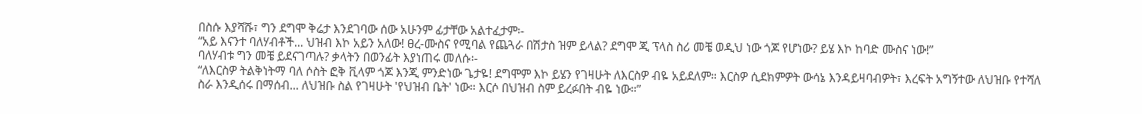በስሱ እያሻሹ፣ ግን ደግሞ ቅሬታ እንደገባው ሰው አሁንም ፊታቸው አልተፈታም፡-
“አይ እናንተ ባለሃብቶች... ህዝብ እኮ አይን አለው! ፀረ-ሙስና የሚባል የጨጓራ በሽታስ ዝም ይላል? ደግሞ ጂ ፕላስ ስሪ መቼ ወዲህ ነው ጎጆ የሆነው? ይሄ እኮ ከባድ ሙስና ነው!”
ባለሃብቱ ግን መቼ ይደናገጣሉ? ቃላትን በወንፊት እያነጠሩ መለሱ፡-
“ለእርስዎ ትልቅነትማ ባለ ሶስት ፎቅ ቪላም ጎጆ እንጂ ምንድነው ጌታዬ! ደግሞም እኮ ይሄን የገዛሁት ለእርስዎ ብዬ አይደለም። እርስዎ ሲደክምዎት ውሳኔ እንዳይዛባብዎት፣ እረፍት አግኝተው ለህዝቡ የተሻለ ስራ እንዲሰሩ በማሰብ... ለህዝቡ ስል የገዛሁት 'የህዝብ ቤት' ነው። እርሶ በህዝብ ስም ይረፉበት ብዬ ነው።”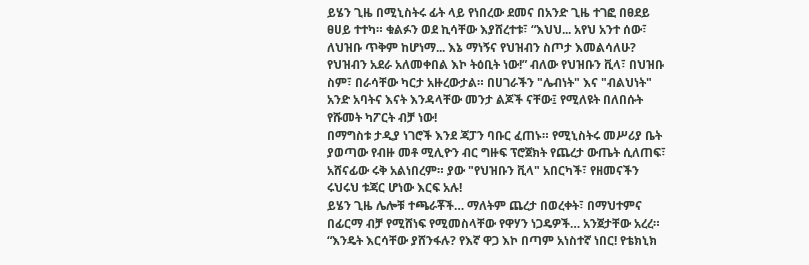ይሄን ጊዜ በሚኒስትሩ ፊት ላይ የነበረው ደመና በአንድ ጊዜ ተገፎ በፀደይ ፀሀይ ተተካ። ቁልፉን ወደ ኪሳቸው እያሸረተቱ፣ “እህህ... አየህ አንተ ሰው፣ ለህዝቡ ጥቅም ከሆነማ... እኔ ማነኝና የህዝብን ስጦታ እመልሳለሁ? የህዝብን አደራ አለመቀበል እኮ ትዕቢት ነው!” ብለው የህዝቡን ቪላ፣ በህዝቡ ስም፣ በራሳቸው ካርታ አዙረውታል። በሀገራችን "ሌብነት" እና "ብልህነት" አንድ አባትና እናት እንዳላቸው መንታ ልጆች ናቸው፤ የሚለዩት በለበሱት የሹመት ካፖርት ብቻ ነው!
በማግስቱ ታዲያ ነገሮች እንደ ጃፓን ባቡር ፈጠኑ። የሚኒስትሩ መሥሪያ ቤት ያወጣው የብዙ መቶ ሚሊዮን ብር ግዙፍ ፕሮጀክት የጨረታ ውጤት ሲለጠፍ፣ አሸናፊው ሩቅ አልነበረም። ያው "የህዝቡን ቪላ" አበርካች፣ የዘመናችን ሩህሩህ ቱጃር ሆነው እርፍ አሉ!
ይሄን ጊዜ ሌሎቹ ተጫራቾች… ማለትም ጨረታ በወረቀት፣ በማህተምና በፊርማ ብቻ የሚሸነፍ የሚመስላቸው የዋሃን ነጋዴዎች… አንጀታቸው አረረ። “እንዴት እርሳቸው ያሸንፋሉ? የእኛ ዋጋ እኮ በጣም አነስተኛ ነበር! የቴክኒክ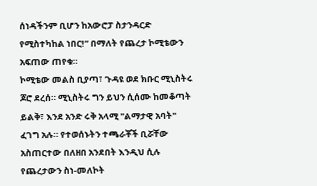ሰነዳችንም ቢሆን ከአውሮፓ ስታንዳርድ የሚስተካከል ነበር!” በማለት የጨረታ ኮሚቴውን አፍጠው ጠየቁ።
ኮሚቴው መልስ ቢያጣ፣ ጉዳዩ ወደ ክቡር ሚኒስትሩ ጆሮ ደረሰ። ሚኒስትሩ ግን ይህን ሲሰሙ ከመቆጣት ይልቅ፣ እንደ አንድ ሩቅ አላሚ "ልማታዊ አባት" ፈገግ አሉ። የተወሰኑትን ተጫራቾች ቢሯቸው አስጠርተው በለዘበ አንደበት እንዲህ ሲሉ የጨረታውን ስነ-መለኮት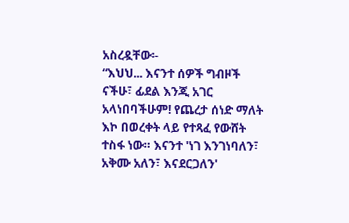አስረዷቸው፡-
“እህህ... እናንተ ሰዎች ግብዞች ናችሁ፣ ፊደል እንጂ አገር አላነበባችሁም! የጨረታ ሰነድ ማለት እኮ በወረቀት ላይ የተጻፈ የውሸት ተስፋ ነው። እናንተ 'ነገ እንገነባለን፣ አቅሙ አለን፣ እናደርጋለን'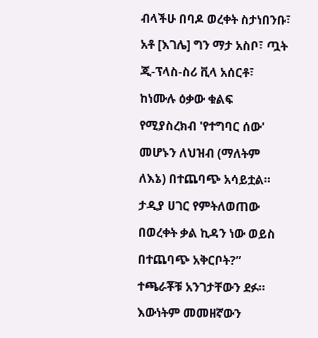ብላችሁ በባዶ ወረቀት ስታነበንቡ፣ አቶ [እገሌ] ግን ማታ አስቦ፣ ጧት ጂ-ፕላስ-ስሪ ቪላ አሰርቶ፣ ከነሙሉ ዕቃው ቁልፍ የሚያስረክብ 'የተግባር ሰው' መሆኑን ለህዝብ (ማለትም ለእኔ) በተጨባጭ አሳይቷል። ታዲያ ሀገር የምትለወጠው በወረቀት ቃል ኪዳን ነው ወይስ በተጨባጭ አቅርቦት?”
ተጫራቾቹ አንገታቸውን ደፉ። እውነትም መመዘኛውን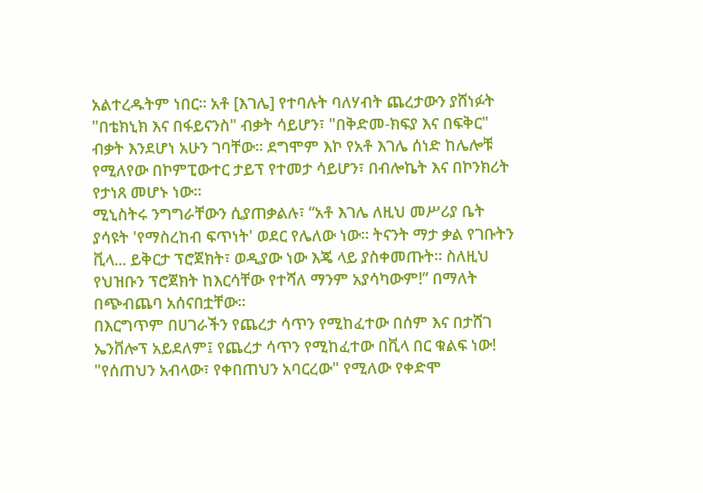አልተረዱትም ነበር። አቶ [እገሌ] የተባሉት ባለሃብት ጨረታውን ያሸነፉት "በቴክኒክ እና በፋይናንስ" ብቃት ሳይሆን፣ "በቅድመ-ክፍያ እና በፍቅር" ብቃት እንደሆነ አሁን ገባቸው። ደግሞም እኮ የአቶ እገሌ ሰነድ ከሌሎቹ የሚለየው በኮምፒውተር ታይፕ የተመታ ሳይሆን፣ በብሎኬት እና በኮንክሪት የታነጸ መሆኑ ነው።
ሚኒስትሩ ንግግራቸውን ሲያጠቃልሉ፣ “አቶ እገሌ ለዚህ መሥሪያ ቤት ያሳዩት 'የማስረከብ ፍጥነት' ወደር የሌለው ነው። ትናንት ማታ ቃል የገቡትን ቪላ... ይቅርታ ፕሮጀክት፣ ወዲያው ነው እጄ ላይ ያስቀመጡት። ስለዚህ የህዝቡን ፕሮጀክት ከእርሳቸው የተሻለ ማንም አያሳካውም!” በማለት በጭብጨባ አሰናበቷቸው።
በእርግጥም በሀገራችን የጨረታ ሳጥን የሚከፈተው በሰም እና በታሸገ ኤንቨሎፕ አይደለም፤ የጨረታ ሳጥን የሚከፈተው በቪላ በር ቁልፍ ነው! "የሰጠህን አብላው፣ የቀበጠህን አባርረው" የሚለው የቀድሞ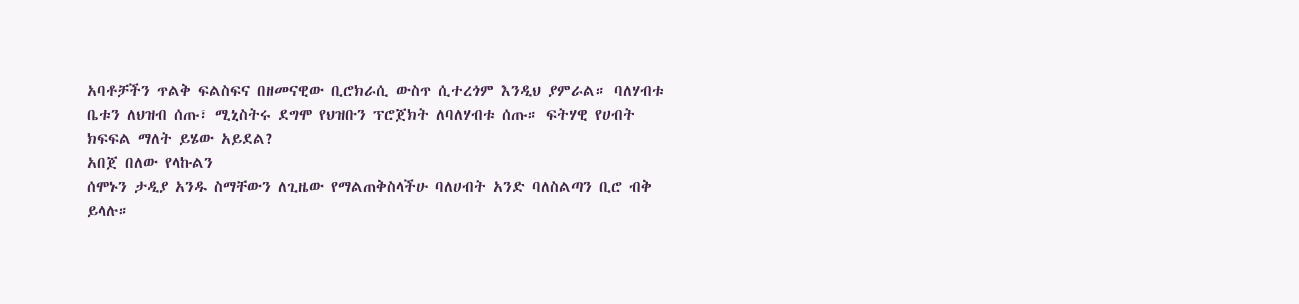አባቶቻችን ጥልቅ ፍልስፍና በዘመናዊው ቢሮክራሲ ውስጥ ሲተረጎም እንዲህ ያምራል። ባለሃብቱ ቤቱን ለህዝብ ሰጡ፣ ሚኒስትሩ ደግሞ የህዝቡን ፕሮጀክት ለባለሃብቱ ሰጡ። ፍትሃዊ የሀብት ክፍፍል ማለት ይሄው አይደል?
አበጀ በለው የላኩልን
ሰሞኑን ታዲያ አንዱ ስማቸውን ለጊዜው የማልጠቅስላችሁ ባለሀብት አንድ ባለስልጣን ቢሮ ብቅ ይላሉ።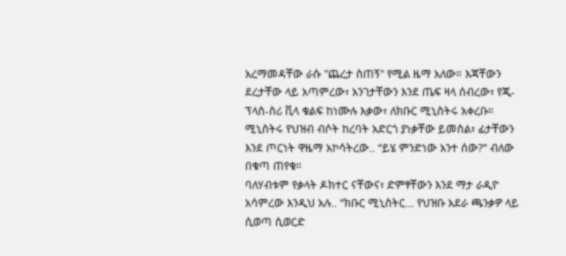አረማመዳቸው ራሱ "ጨረታ ስጠኝ" የሚል ዜማ አለው። እጃቸውን ደረታቸው ላይ አጣምረው፣ አንገታቸውን እንደ ጤፍ ዛላ ሰብረው፣ የጂ-ፕላስ-ስሪ ቪላ ቁልፍ ከነሙሉ እቃው፣ ለክቡር ሚኒስትሩ አቀረቡ።
ሚኒስትሩ የህዝብ ብሶት ከረባት አድርጎ ያነቃቸው ይመስል፣ ፊታቸውን እንደ ጦርነት ዋዜማ አኮሳትረው.. “ይሄ ምንድነው አንተ ሰው?” ብለው በቁጣ ጠየቁ።
ባለሃብቱም የቃላት ዶክተር ናቸውና፣ ድምፃቸውን እንደ ማታ ራዲዮ አሳምረው እንዲህ አሉ.. “ክቡር ሚኒስትር... የህዝቡ አደራ ጫንቃዎ ላይ ሲወጣ ሲወርድ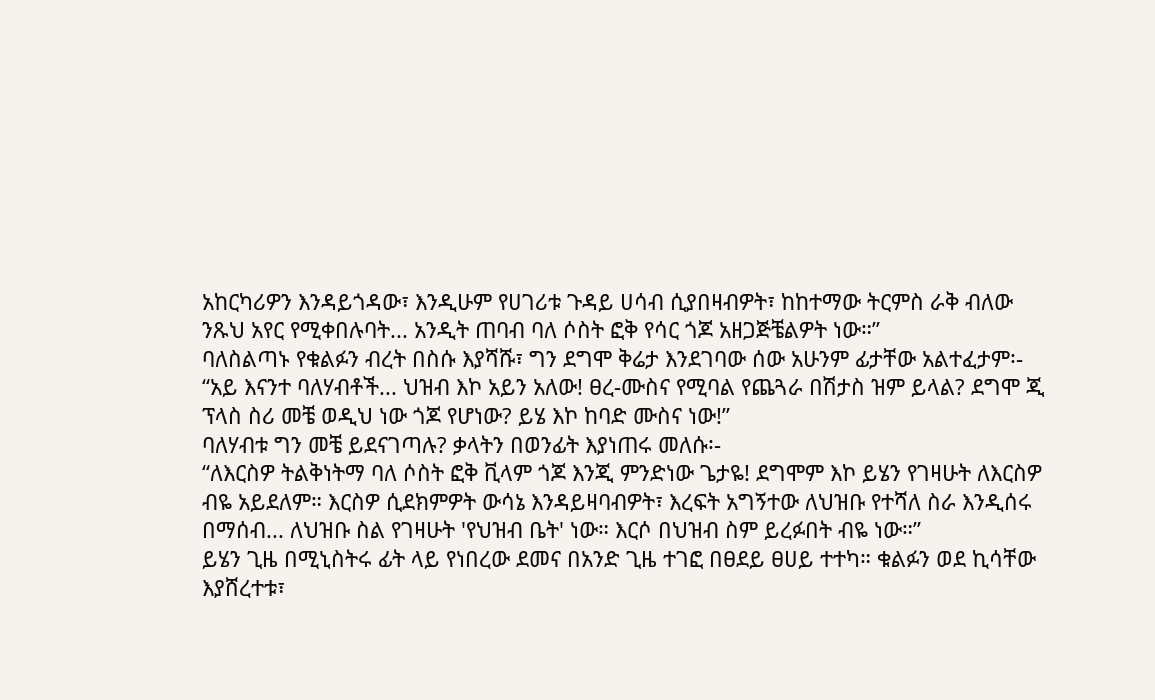አከርካሪዎን እንዳይጎዳው፣ እንዲሁም የሀገሪቱ ጉዳይ ሀሳብ ሲያበዛብዎት፣ ከከተማው ትርምስ ራቅ ብለው ንጹህ አየር የሚቀበሉባት... አንዲት ጠባብ ባለ ሶስት ፎቅ የሳር ጎጆ አዘጋጅቼልዎት ነው።”
ባለስልጣኑ የቁልፉን ብረት በስሱ እያሻሹ፣ ግን ደግሞ ቅሬታ እንደገባው ሰው አሁንም ፊታቸው አልተፈታም፡-
“አይ እናንተ ባለሃብቶች... ህዝብ እኮ አይን አለው! ፀረ-ሙስና የሚባል የጨጓራ በሽታስ ዝም ይላል? ደግሞ ጂ ፕላስ ስሪ መቼ ወዲህ ነው ጎጆ የሆነው? ይሄ እኮ ከባድ ሙስና ነው!”
ባለሃብቱ ግን መቼ ይደናገጣሉ? ቃላትን በወንፊት እያነጠሩ መለሱ፡-
“ለእርስዎ ትልቅነትማ ባለ ሶስት ፎቅ ቪላም ጎጆ እንጂ ምንድነው ጌታዬ! ደግሞም እኮ ይሄን የገዛሁት ለእርስዎ ብዬ አይደለም። እርስዎ ሲደክምዎት ውሳኔ እንዳይዛባብዎት፣ እረፍት አግኝተው ለህዝቡ የተሻለ ስራ እንዲሰሩ በማሰብ... ለህዝቡ ስል የገዛሁት 'የህዝብ ቤት' ነው። እርሶ በህዝብ ስም ይረፉበት ብዬ ነው።”
ይሄን ጊዜ በሚኒስትሩ ፊት ላይ የነበረው ደመና በአንድ ጊዜ ተገፎ በፀደይ ፀሀይ ተተካ። ቁልፉን ወደ ኪሳቸው እያሸረተቱ፣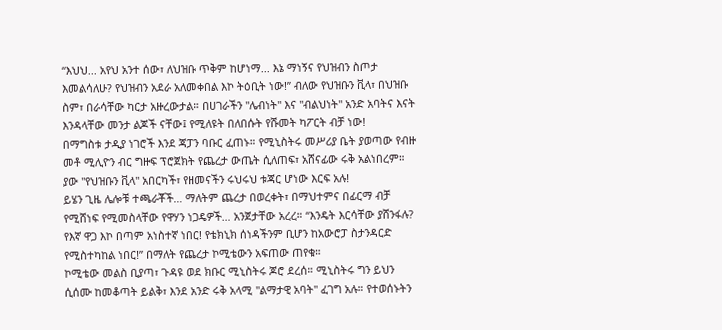“እህህ... አየህ አንተ ሰው፣ ለህዝቡ ጥቅም ከሆነማ... እኔ ማነኝና የህዝብን ስጦታ እመልሳለሁ? የህዝብን አደራ አለመቀበል እኮ ትዕቢት ነው!” ብለው የህዝቡን ቪላ፣ በህዝቡ ስም፣ በራሳቸው ካርታ አዙረውታል። በሀገራችን "ሌብነት" እና "ብልህነት" አንድ አባትና እናት እንዳላቸው መንታ ልጆች ናቸው፤ የሚለዩት በለበሱት የሹመት ካፖርት ብቻ ነው!
በማግስቱ ታዲያ ነገሮች እንደ ጃፓን ባቡር ፈጠኑ። የሚኒስትሩ መሥሪያ ቤት ያወጣው የብዙ መቶ ሚሊዮን ብር ግዙፍ ፕሮጀክት የጨረታ ውጤት ሲለጠፍ፣ አሸናፊው ሩቅ አልነበረም። ያው "የህዝቡን ቪላ" አበርካች፣ የዘመናችን ሩህሩህ ቱጃር ሆነው እርፍ አሉ!
ይሄን ጊዜ ሌሎቹ ተጫራቾች… ማለትም ጨረታ በወረቀት፣ በማህተምና በፊርማ ብቻ የሚሸነፍ የሚመስላቸው የዋሃን ነጋዴዎች… አንጀታቸው አረረ። “እንዴት እርሳቸው ያሸንፋሉ? የእኛ ዋጋ እኮ በጣም አነስተኛ ነበር! የቴክኒክ ሰነዳችንም ቢሆን ከአውሮፓ ስታንዳርድ የሚስተካከል ነበር!” በማለት የጨረታ ኮሚቴውን አፍጠው ጠየቁ።
ኮሚቴው መልስ ቢያጣ፣ ጉዳዩ ወደ ክቡር ሚኒስትሩ ጆሮ ደረሰ። ሚኒስትሩ ግን ይህን ሲሰሙ ከመቆጣት ይልቅ፣ እንደ አንድ ሩቅ አላሚ "ልማታዊ አባት" ፈገግ አሉ። የተወሰኑትን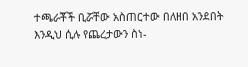ተጫራቾች ቢሯቸው አስጠርተው በለዘበ አንደበት እንዲህ ሲሉ የጨረታውን ስነ-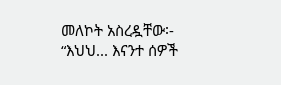መለኮት አስረዷቸው፡-
“እህህ... እናንተ ሰዎች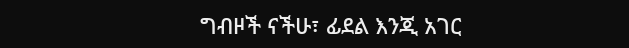ግብዞች ናችሁ፣ ፊደል እንጂ አገር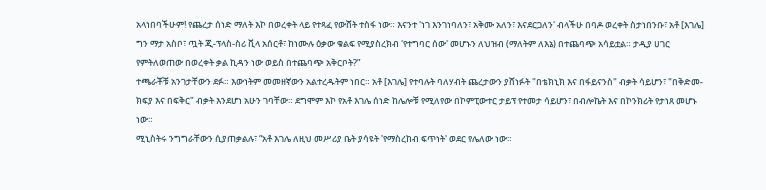አላነበባችሁም! የጨረታ ሰነድ ማለት እኮ በወረቀት ላይ የተጻፈ የውሸት ተስፋ ነው። እናንተ 'ነገ እንገነባለን፣ አቅሙ አለን፣ እናደርጋለን' ብላችሁ በባዶ ወረቀት ስታነበንቡ፣ አቶ [እገሌ] ግን ማታ አስቦ፣ ጧት ጂ-ፕላስ-ስሪ ቪላ አሰርቶ፣ ከነሙሉ ዕቃው ቁልፍ የሚያስረክብ 'የተግባር ሰው' መሆኑን ለህዝብ (ማለትም ለእኔ) በተጨባጭ አሳይቷል። ታዲያ ሀገር የምትለወጠው በወረቀት ቃል ኪዳን ነው ወይስ በተጨባጭ አቅርቦት?”
ተጫራቾቹ አንገታቸውን ደፉ። እውነትም መመዘኛውን አልተረዱትም ነበር። አቶ [እገሌ] የተባሉት ባለሃብት ጨረታውን ያሸነፉት "በቴክኒክ እና በፋይናንስ" ብቃት ሳይሆን፣ "በቅድመ-ክፍያ እና በፍቅር" ብቃት እንደሆነ አሁን ገባቸው። ደግሞም እኮ የአቶ እገሌ ሰነድ ከሌሎቹ የሚለየው በኮምፒውተር ታይፕ የተመታ ሳይሆን፣ በብሎኬት እና በኮንክሪት የታነጸ መሆኑ ነው።
ሚኒስትሩ ንግግራቸውን ሲያጠቃልሉ፣ “አቶ እገሌ ለዚህ መሥሪያ ቤት ያሳዩት 'የማስረከብ ፍጥነት' ወደር የሌለው ነው።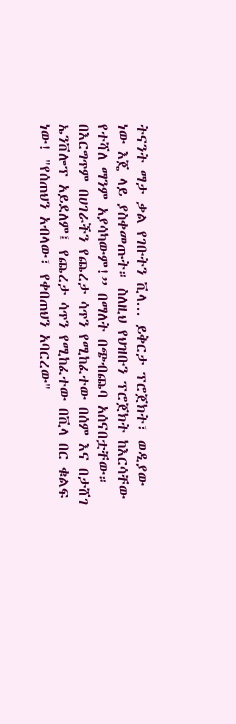ትናንት ማታ ቃል የገቡትን ቪላ... ይቅርታ ፕሮጀክት፣ ወዲያው ነው እጄ ላይ ያስቀመጡት። ስለዚህ የህዝቡን ፕሮጀክት ከእርሳቸው የተሻለ ማንም አያሳካውም!” በማለት በጭብጨባ አሰናበቷቸው።
በእርግጥም በሀገራችን የጨረታ ሳጥን የሚከፈተው በሰም እና በታሸገ ኤንቨሎፕ አይደለም፤ የጨረታ ሳጥን የሚከፈተው በቪላ በር ቁልፍ ነው! "የሰጠህን አብላው፣ የቀበጠህን አባርረው"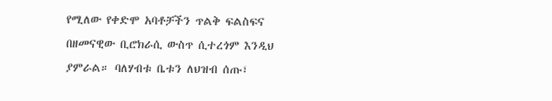የሚለው የቀድሞ አባቶቻችን ጥልቅ ፍልስፍና በዘመናዊው ቢሮክራሲ ውስጥ ሲተረጎም እንዲህ ያምራል። ባለሃብቱ ቤቱን ለህዝብ ሰጡ፣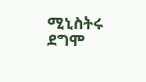ሚኒስትሩ ደግሞ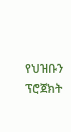የህዝቡን ፕሮጀክት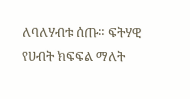ለባለሃብቱ ሰጡ። ፍትሃዊ የሀብት ክፍፍል ማለት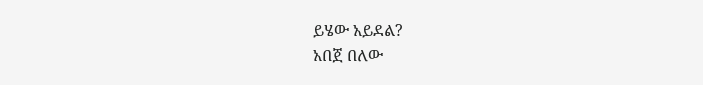ይሄው አይደል?
አበጀ በለው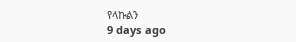የላኩልን
9 days ago